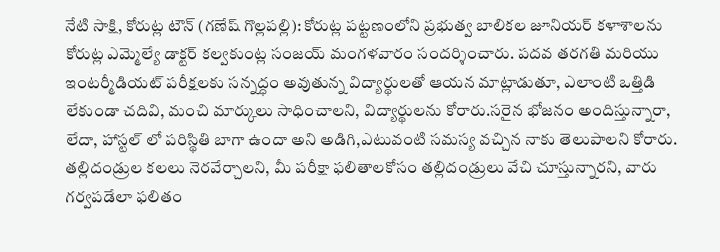నేటి సాక్షి, కోరుట్ల టౌన్ (గణేష్ గొల్లపల్లి): కోరుట్ల పట్టణంలోని ప్రభుత్వ బాలికల జూనియర్ కళాశాలను కోరుట్ల ఎమ్మెల్యే డాక్టర్ కల్వకుంట్ల సంజయ్ మంగళవారం సందర్శించారు. పదవ తరగతి మరియు ఇంటర్మీడియట్ పరీక్షలకు సన్నద్ధం అవుతున్న విద్యార్థులతో ఆయన మాట్లాడుతూ, ఎలాంటి ఒత్తిడి లేకుండా చదివి, మంచి మార్కులు సాధించాలని, విద్యార్థులను కోరారు.సరైన భోజనం అందిస్తున్నారా, లేదా, హాస్టల్ లో పరిస్థితి బాగా ఉందా అని అడిగి,ఎటువంటి సమస్య వచ్చిన నాకు తెలుపాలని కోరారు. తల్లిదండ్రుల కలలు నెరవేర్చాలని, మీ పరీక్షా ఫలితాలకోసం తల్లిదండ్రులు వేచి చూస్తున్నారని, వారు గర్వపడేలా ఫలితం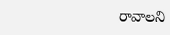రావాలని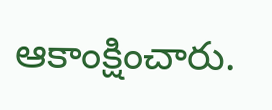ఆకాంక్షించారు.